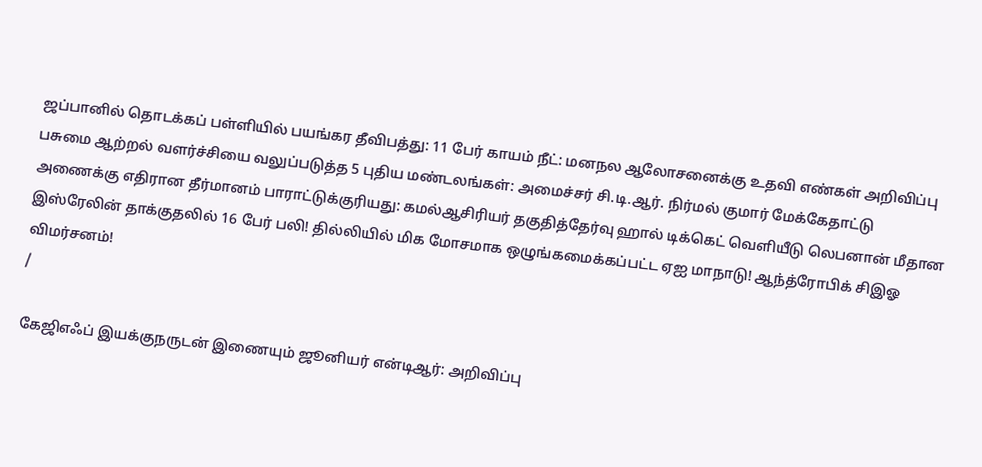ஜப்பானில் தொடக்கப் பள்ளியில் பயங்கர தீவிபத்து: 11 பேர் காயம் நீட்: மனநல ஆலோசனைக்கு உதவி எண்கள் அறிவிப்பு பசுமை ஆற்றல் வளர்ச்சியை வலுப்படுத்த 5 புதிய மண்டலங்கள்: அமைச்சர் சி.டி.ஆர். நிர்மல் குமார் மேக்கேதாட்டு அணைக்கு எதிரான தீர்மானம் பாராட்டுக்குரியது: கமல்ஆசிரியர் தகுதித்தேர்வு ஹால் டிக்கெட் வெளியீடு லெபனான் மீதான இஸ்ரேலின் தாக்குதலில் 16 பேர் பலி! தில்லியில் மிக மோசமாக ஒழுங்கமைக்கப்பட்ட ஏஐ மாநாடு! ஆந்த்ரோபிக் சிஇஓ விமர்சனம்!
/

கேஜிஎஃப் இயக்குநருடன் இணையும் ஜூனியர் என்டிஆர்: அறிவிப்பு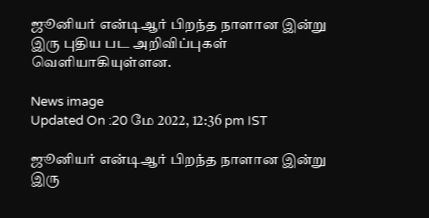ஜூனியர் என்டிஆர் பிறந்த நாளான இன்று இரு புதிய பட அறிவிப்புகள் வெளியாகியுள்ளன.

News image
Updated On :20 மே 2022, 12:36 pm IST

ஜூனியர் என்டிஆர் பிறந்த நாளான இன்று இரு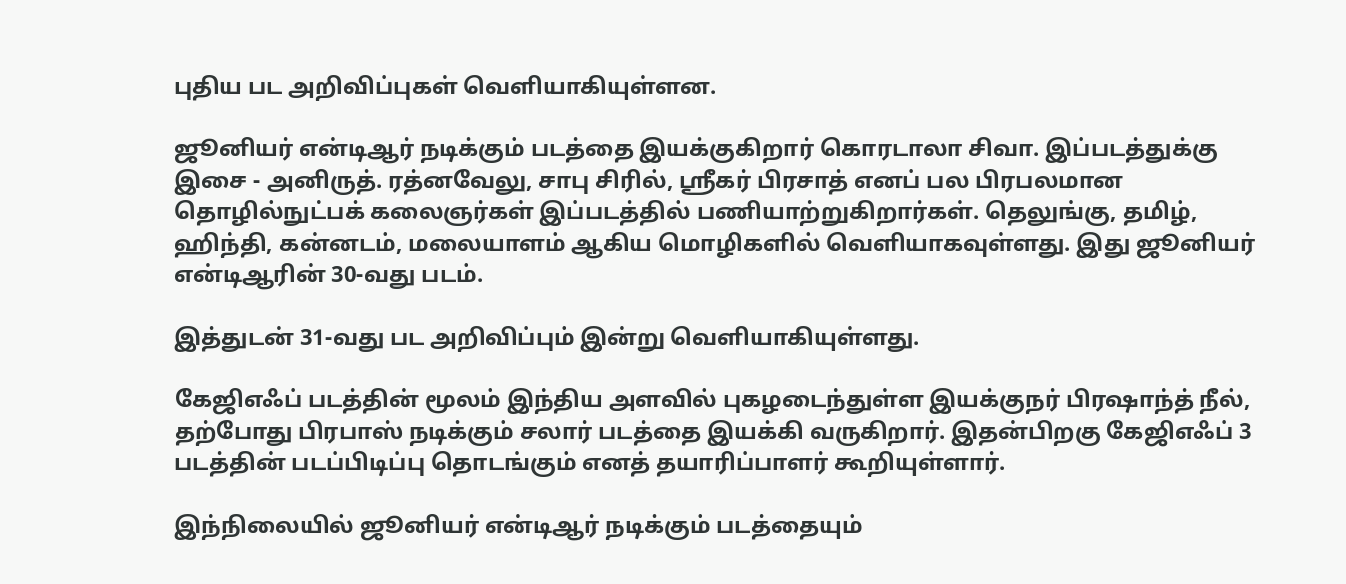புதிய பட அறிவிப்புகள் வெளியாகியுள்ளன.

ஜூனியர் என்டிஆர் நடிக்கும் படத்தை இயக்குகிறார் கொரடாலா சிவா. இப்படத்துக்கு இசை - அனிருத். ரத்னவேலு, சாபு சிரில், ஸ்ரீகர் பிரசாத் எனப் பல பிரபலமான தொழில்நுட்பக் கலைஞர்கள் இப்படத்தில் பணியாற்றுகிறார்கள். தெலுங்கு, தமிழ், ஹிந்தி, கன்னடம், மலையாளம் ஆகிய மொழிகளில் வெளியாகவுள்ளது. இது ஜூனியர் என்டிஆரின் 30-வது படம்.

இத்துடன் 31-வது பட அறிவிப்பும் இன்று வெளியாகியுள்ளது.

கேஜிஎஃப் படத்தின் மூலம் இந்திய அளவில் புகழடைந்துள்ள இயக்குநர் பிரஷாந்த் நீல், தற்போது பிரபாஸ் நடிக்கும் சலார் படத்தை இயக்கி வருகிறார். இதன்பிறகு கேஜிஎஃப் 3 படத்தின் படப்பிடிப்பு தொடங்கும் எனத் தயாரிப்பாளர் கூறியுள்ளார்.

இந்நிலையில் ஜூனியர் என்டிஆர் நடிக்கும் படத்தையும்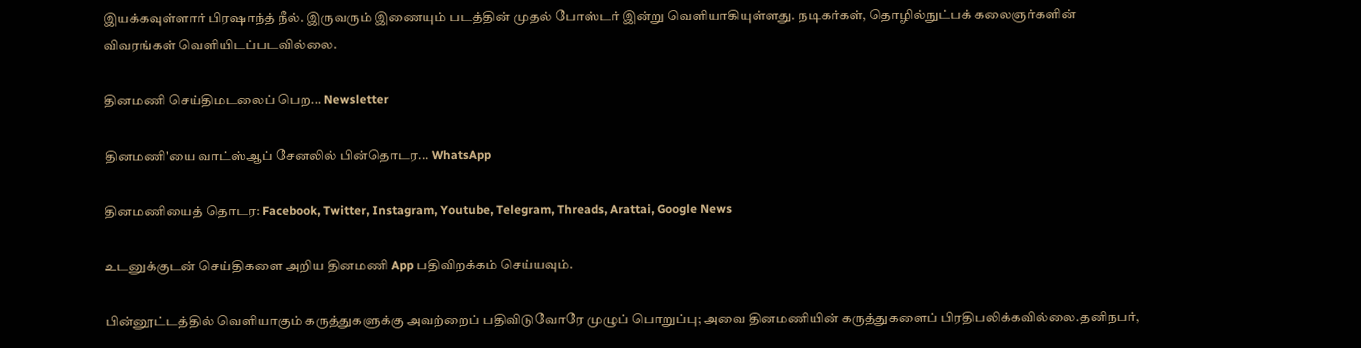இயக்கவுள்ளார் பிரஷாந்த் நீல். இருவரும் இணையும் படத்தின் முதல் போஸ்டர் இன்று வெளியாகியுள்ளது. நடிகர்கள், தொழில்நுட்பக் கலைஞர்களின் விவரங்கள் வெளியிடப்படவில்லை.

தினமணி செய்திமடலைப் பெற... Newsletter

தினமணி'யை வாட்ஸ்ஆப் சேனலில் பின்தொடர... WhatsApp

தினமணியைத் தொடர: Facebook, Twitter, Instagram, Youtube, Telegram, Threads, Arattai, Google News

உடனுக்குடன் செய்திகளை அறிய தினமணி App பதிவிறக்கம் செய்யவும்.

பின்னூட்டத்தில் வெளியாகும் கருத்துகளுக்கு அவற்றைப் பதிவிடுவோரே முழுப் பொறுப்பு; அவை தினமணியின் கருத்துகளைப் பிரதிபலிக்கவில்லை.தனிநபர்,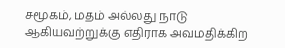சமூகம், மதம் அல்லது நாடு ஆகியவற்றுக்கு எதிராக அவமதிக்கிற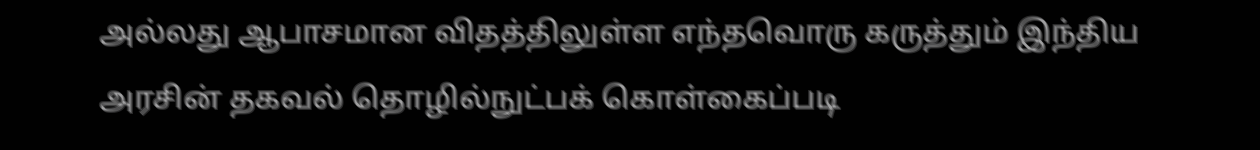அல்லது ஆபாசமான விதத்திலுள்ள எந்தவொரு கருத்தும் இந்திய அரசின் தகவல் தொழில்நுட்பக் கொள்கைப்படி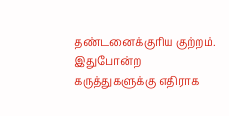தண்டனைக்குரிய குற்றம். இதுபோன்ற கருத்துகளுக்கு எதிராக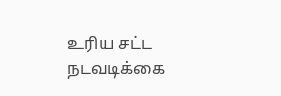உரிய சட்ட நடவடிக்கை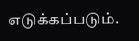எடுக்கப்படும்.